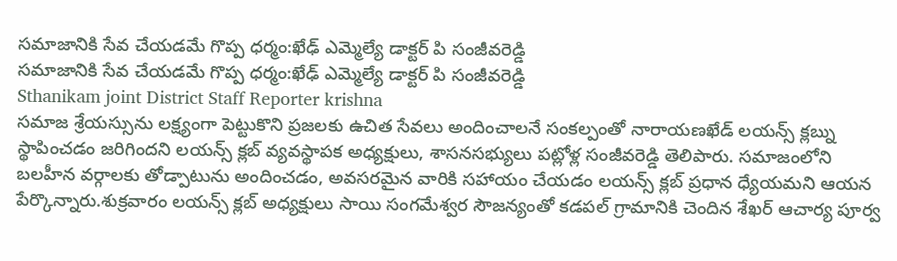సమాజానికి సేవ చేయడమే గొప్ప ధర్మం:ఖేఢ్ ఎమ్మెల్యే డాక్టర్ పి సంజీవరెడ్డి
సమాజానికి సేవ చేయడమే గొప్ప ధర్మం:ఖేఢ్ ఎమ్మెల్యే డాక్టర్ పి సంజీవరెడ్డి
Sthanikam joint District Staff Reporter krishna
సమాజ శ్రేయస్సును లక్ష్యంగా పెట్టుకొని ప్రజలకు ఉచిత సేవలు అందించాలనే సంకల్పంతో నారాయణఖేడ్ లయన్స్ క్లబ్ను స్థాపించడం జరిగిందని లయన్స్ క్లబ్ వ్యవస్థాపక అధ్యక్షులు, శాసనసభ్యులు పట్లోళ్ల సంజీవరెడ్డి తెలిపారు. సమాజంలోని బలహీన వర్గాలకు తోడ్పాటును అందించడం, అవసరమైన వారికి సహాయం చేయడం లయన్స్ క్లబ్ ప్రధాన ధ్యేయమని ఆయన పేర్కొన్నారు.శుక్రవారం లయన్స్ క్లబ్ అధ్యక్షులు సాయి సంగమేశ్వర సౌజన్యంతో కడపల్ గ్రామానికి చెందిన శేఖర్ ఆచార్య పూర్వ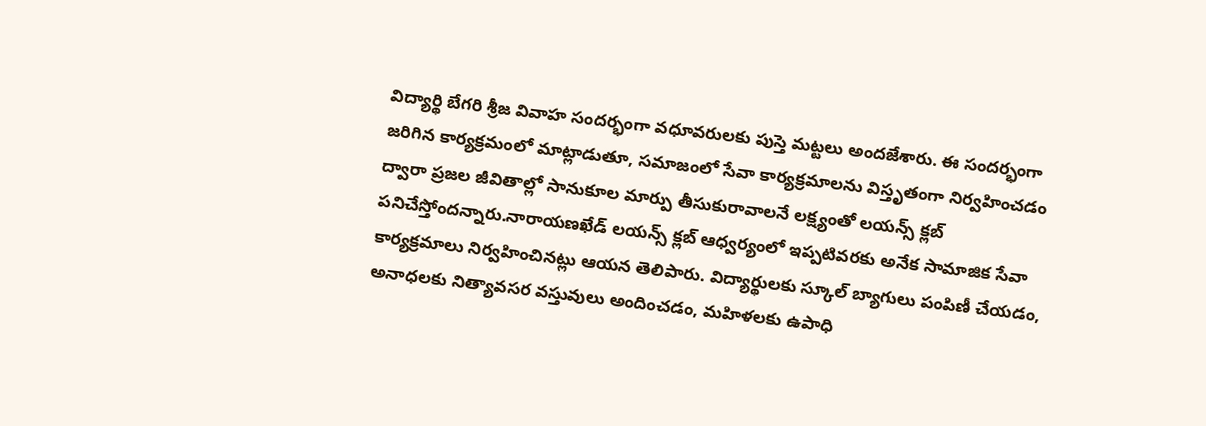విద్యార్థి బేగరి శ్రీజ వివాహ సందర్భంగా వధూవరులకు పుస్తె మట్టలు అందజేశారు. ఈ సందర్భంగా జరిగిన కార్యక్రమంలో మాట్లాడుతూ, సమాజంలో సేవా కార్యక్రమాలను విస్తృతంగా నిర్వహించడం ద్వారా ప్రజల జీవితాల్లో సానుకూల మార్పు తీసుకురావాలనే లక్ష్యంతో లయన్స్ క్లబ్ పనిచేస్తోందన్నారు.నారాయణఖేడ్ లయన్స్ క్లబ్ ఆధ్వర్యంలో ఇప్పటివరకు అనేక సామాజిక సేవా కార్యక్రమాలు నిర్వహించినట్లు ఆయన తెలిపారు. విద్యార్థులకు స్కూల్ బ్యాగులు పంపిణీ చేయడం, అనాధలకు నిత్యావసర వస్తువులు అందించడం, మహిళలకు ఉపాధి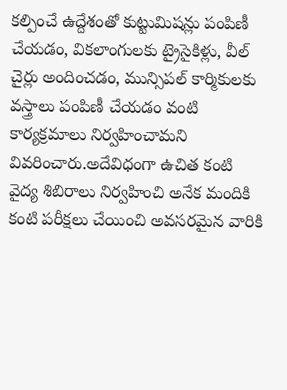కల్పించే ఉద్దేశంతో కుట్టుమిషన్లు పంపిణీ చేయడం, వికలాంగులకు ట్రైసైకిళ్లు, వీల్ చైర్లు అందించడం, మున్సిపల్ కార్మికులకు వస్త్రాలు పంపిణీ చేయడం వంటి కార్యక్రమాలు నిర్వహించామని వివరించారు.అదేవిధంగా ఉచిత కంటి వైద్య శిబిరాలు నిర్వహించి అనేక మందికి కంటి పరీక్షలు చేయించి అవసరమైన వారికి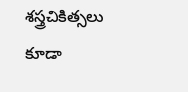శస్త్రచికిత్సలు కూడా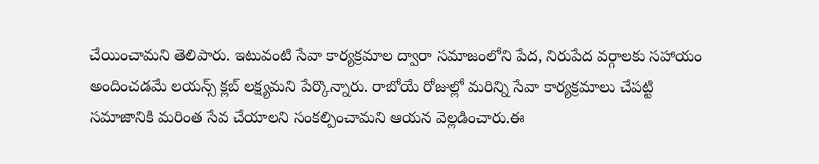చేయించామని తెలిపారు. ఇటువంటి సేవా కార్యక్రమాల ద్వారా సమాజంలోని పేద, నిరుపేద వర్గాలకు సహాయం అందించడమే లయన్స్ క్లబ్ లక్ష్యమని పేర్కొన్నారు. రాబోయే రోజుల్లో మరిన్ని సేవా కార్యక్రమాలు చేపట్టి సమాజానికి మరింత సేవ చేయాలని సంకల్పించామని ఆయన వెల్లడించారు.ఈ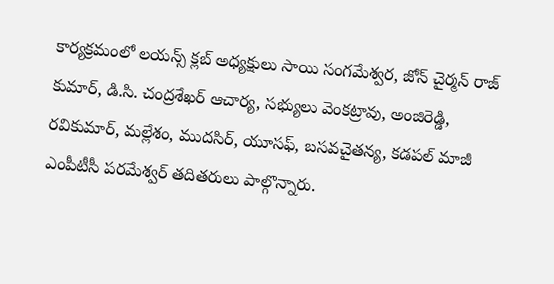కార్యక్రమంలో లయన్స్ క్లబ్ అధ్యక్షులు సాయి సంగమేశ్వర, జోన్ చైర్మన్ రాజ్ కుమార్, డి.సి. చంద్రశేఖర్ ఆచార్య, సభ్యులు వెంకట్రావు, అంజిరెడ్డి, రవికుమార్, మల్లేశం, ముదసిర్, యూసఫ్, బసవచైతన్య, కడపల్ మాజీ ఎంపీటీసీ పరమేశ్వర్ తదితరులు పాల్గొన్నారు.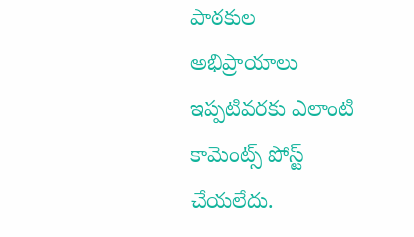పాఠకుల అభిప్రాయాలు
ఇప్పటివరకు ఎలాంటి కామెంట్స్ పోస్ట్ చేయలేదు.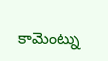కామెంట్ను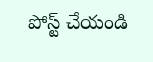పోస్ట్ చేయండి